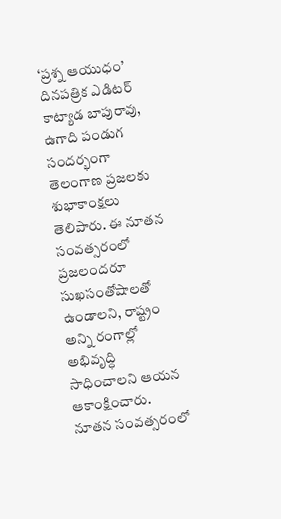‘ప్రశ్న ఆయుధం’ దినపత్రిక ఎడిటర్ కాట్యాడ బాపురావు, ఉగాది పండుగ సందర్భంగా తెలంగాణ ప్రజలకు శుభాకాంక్షలు తెలిపారు. ఈ నూతన సంవత్సరంలో ప్రజలందరూ సుఖసంతోషాలతో ఉండాలని, రాష్ట్రం అన్ని రంగాల్లో అభివృద్ధి సాధించాలని ఆయన ఆకాంక్షించారు.
నూతన సంవత్సరంలో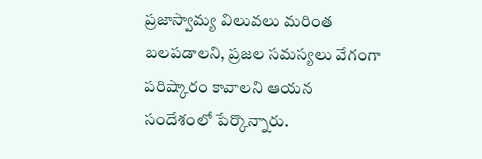ప్రజాస్వామ్య విలువలు మరింత బలపడాలని, ప్రజల సమస్యలు వేగంగా పరిష్కారం కావాలని ఆయన సందేశంలో పేర్కొన్నారు.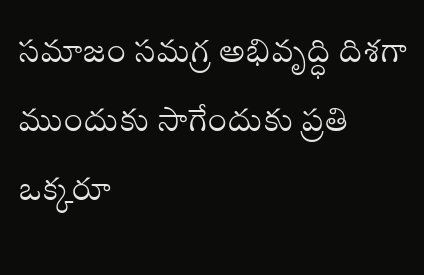సమాజం సమగ్ర అభివృద్ధి దిశగా ముందుకు సాగేందుకు ప్రతి ఒక్కరూ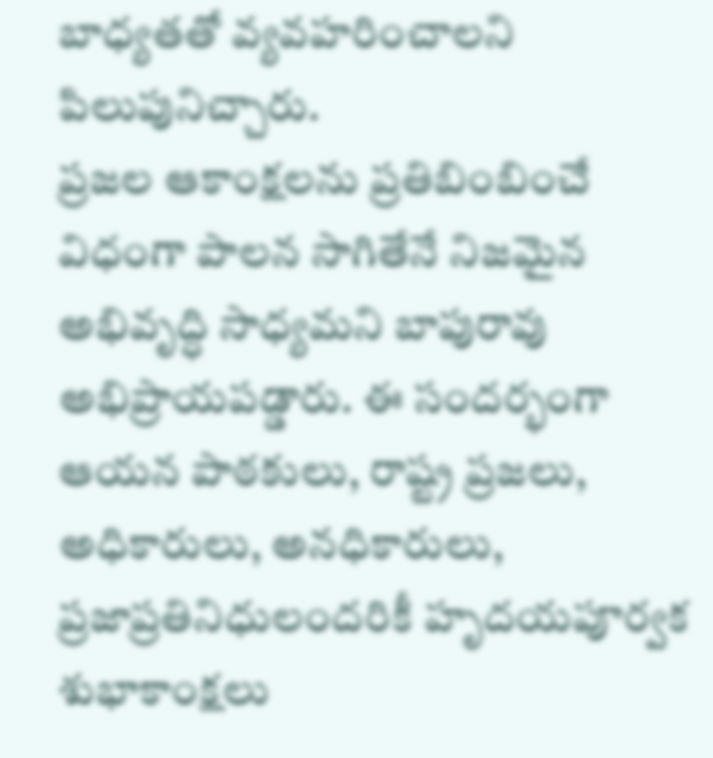బాధ్యతతో వ్యవహరించాలని పిలుపునిచ్చారు.
ప్రజల ఆకాంక్షలను ప్రతిబింబించే విధంగా పాలన సాగితేనే నిజమైన అభివృద్ధి సాధ్యమని బాపురావు అభిప్రాయపడ్డారు. ఈ సందర్భంగా ఆయన పాఠకులు, రాష్ట్ర ప్రజలు, అధికారులు, అనధికారులు, ప్రజాప్రతినిధులందరికీ హృదయపూర్వక శుభాకాంక్షలు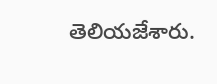తెలియజేశారు.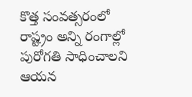కొత్త సంవత్సరంలో రాష్ట్రం అన్ని రంగాల్లో పురోగతి సాధించాలని ఆయన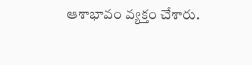ఆశాభావం వ్యక్తం చేశారు.